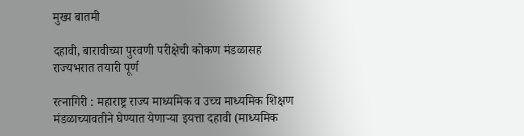मुख्य बातमी

दहावी, बारावीच्या पुरवणी परीक्षेची कोकण मंडळासह राज्यभरात तयारी पूर्ण

रत्नागिरी : महाराष्ट्र राज्य माध्यमिक व उच्च माध्यमिक शिक्षण मंडळाच्यावतीने घेण्यात येणाऱ्या इयत्ता दहावी (माध्यमिक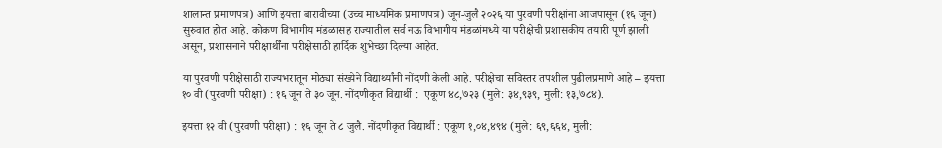शालान्त प्रमाणपत्र) आणि इयत्ता बारावीच्या (उच्च माध्यमिक प्रमाणपत्र) जून-जुलै २०२६ या पुरवणी परीक्षांना आजपासून (१६ जून) सुरुवात होत आहे. कोकण विभागीय मंडळासह राज्यातील सर्व नऊ विभागीय मंडळांमध्ये या परीक्षेची प्रशासकीय तयारी पूर्ण झाली असून, प्रशासनाने परीक्षार्थींना परीक्षेसाठी हार्दिक शुभेच्छा दिल्या आहेत.

या पुरवणी परीक्षेसाठी राज्यभरातून मोठ्या संख्येने विद्यार्थ्यांनी नोंदणी केली आहे. परीक्षेचा सविस्तर तपशील पुढीलप्रमाणे आहे – इयत्ता १० वी (पुरवणी परीक्षा) : १६ जून ते ३० जून. नोंदणीकृत विद्यार्थी :  एकूण ४८,७२३ (मुले: ३४,९३९, मुली: १३,७८४).

इयत्ता १२ वी (पुरवणी परीक्षा) : १६ जून ते ८ जुलै. नोंदणीकृत विद्यार्थी : एकूण १,०४,४९४ (मुले: ६९,६६४, मुली: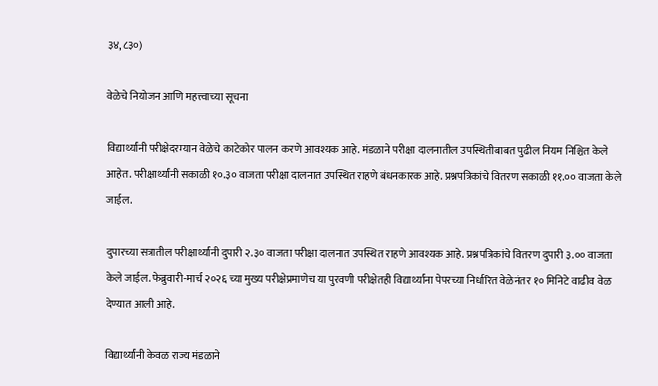३४,८३०)

वेळेचे नियोजन आणि महत्त्वाच्या सूचना

विद्यार्थ्यांनी परीक्षेदरम्यान वेळेचे काटेकोर पालन करणे आवश्यक आहे. मंडळाने परीक्षा दालनातील उपस्थितीबाबत पुढील नियम निश्चित केले आहेत. परीक्षार्थ्यांनी सकाळी १०.३० वाजता परीक्षा दालनात उपस्थित राहणे बंधनकारक आहे. प्रश्नपत्रिकांचे वितरण सकाळी ११.०० वाजता केले जाईल.

दुपारच्या सत्रातील परीक्षार्थ्यांनी दुपारी २.३० वाजता परीक्षा दालनात उपस्थित राहणे आवश्यक आहे. प्रश्नपत्रिकांचे वितरण दुपारी ३.०० वाजता केले जाईल. फेब्रुवारी-मार्च २०२६ च्या मुख्य परीक्षेप्रमाणेच या पुरवणी परीक्षेतही विद्यार्थ्यांना पेपरच्या निर्धारित वेळेनंतर १० मिनिटे वाढीव वेळ देण्यात आली आहे.

विद्यार्थ्यांनी केवळ राज्य मंडळाने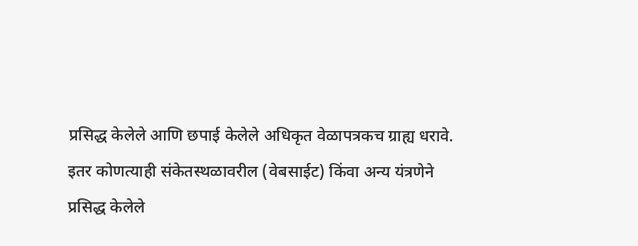प्रसिद्ध केलेले आणि छपाई केलेले अधिकृत वेळापत्रकच ग्राह्य धरावे. इतर कोणत्याही संकेतस्थळावरील (वेबसाईट) किंवा अन्य यंत्रणेने प्रसिद्ध केलेले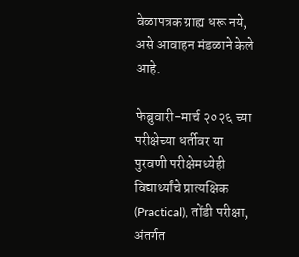वेळापत्रक ग्राह्य धरू नये, असे आवाहन मंडळाने केले आहे.

फेब्रुवारी-मार्च २०२६ च्या परीक्षेच्या धर्तीवर या पुरवणी परीक्षेमध्येही विद्यार्थ्यांचे प्रात्यक्षिक (Practical), तोंडी परीक्षा, अंतर्गत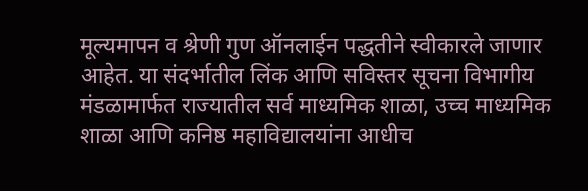मूल्यमापन व श्रेणी गुण ऑनलाईन पद्धतीने स्वीकारले जाणार आहेत. या संदर्भातील लिंक आणि सविस्तर सूचना विभागीय मंडळामार्फत राज्यातील सर्व माध्यमिक शाळा, उच्च माध्यमिक शाळा आणि कनिष्ठ महाविद्यालयांना आधीच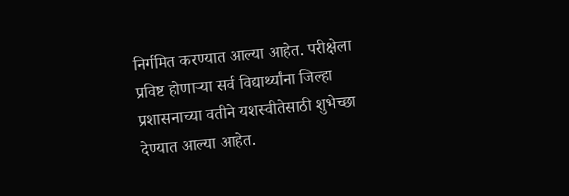निर्गमित करण्यात आल्या आहेत. परीक्षेला प्रविष्ट होणाऱ्या सर्व विद्यार्थ्यांना जिल्हा प्रशासनाच्या वतीने यशस्वीतेसाठी शुभेच्छा देण्यात आल्या आहेत.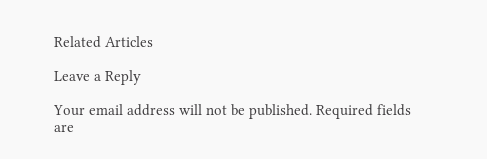Related Articles

Leave a Reply

Your email address will not be published. Required fields are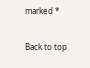marked *

Back to top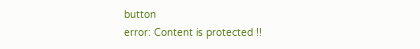button
error: Content is protected !!